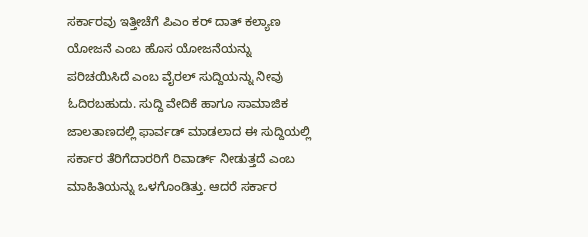ಸರ್ಕಾರವು ಇತ್ತೀಚೆಗೆ ಪಿಎಂ ಕರ್ ದಾತ್ ಕಲ್ಯಾಣ ಯೋಜನೆ ಎಂಬ ಹೊಸ ಯೋಜನೆಯನ್ನು ಪರಿಚಯಿಸಿದೆ ಎಂಬ ವೈರಲ್ ಸುದ್ದಿಯನ್ನು ನೀವು ಓದಿರಬಹುದು. ಸುದ್ದಿ ವೇದಿಕೆ ಹಾಗೂ ಸಾಮಾಜಿಕ ಜಾಲತಾಣದಲ್ಲಿ ಫಾರ್ವಡ್ ಮಾಡಲಾದ ಈ ಸುದ್ದಿಯಲ್ಲಿ ಸರ್ಕಾರ ತೆರಿಗೆದಾರರಿಗೆ ರಿವಾರ್ಡ್ ನೀಡುತ್ತದೆ ಎಂಬ ಮಾಹಿತಿಯನ್ನು ಒಳಗೊಂಡಿತ್ತು. ಆದರೆ ಸರ್ಕಾರ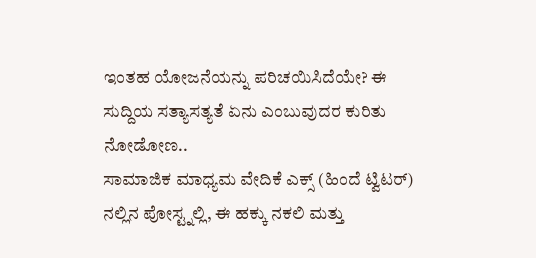ಇಂತಹ ಯೋಜನೆಯನ್ನು ಪರಿಚಯಿಸಿದೆಯೇ? ಈ ಸುದ್ದಿಯ ಸತ್ಯಾಸತ್ಯತೆ ಏನು ಎಂಬುವುದರ ಕುರಿತು ನೋಡೋಣ..
ಸಾಮಾಜಿಕ ಮಾಧ್ಯಮ ವೇದಿಕೆ ಎಕ್ಸ್ (ಹಿಂದೆ ಟ್ವಿಟರ್) ನಲ್ಲಿನ ಪೋಸ್ಟ್ನಲ್ಲಿ, ಈ ಹಕ್ಕು ನಕಲಿ ಮತ್ತು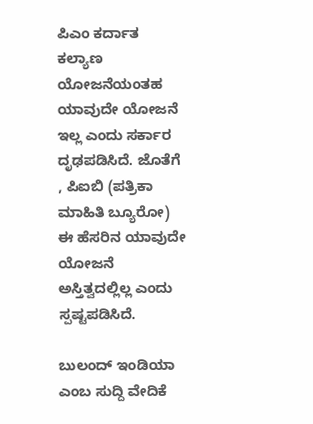ಪಿಎಂ ಕರ್ದಾತ ಕಲ್ಯಾಣ ಯೋಜನೆಯಂತಹ ಯಾವುದೇ ಯೋಜನೆ ಇಲ್ಲ ಎಂದು ಸರ್ಕಾರ ದೃಢಪಡಿಸಿದೆ. ಜೊತೆಗೆ , ಪಿಐಬಿ (ಪತ್ರಿಕಾ ಮಾಹಿತಿ ಬ್ಯೂರೋ) ಈ ಹೆಸರಿನ ಯಾವುದೇ ಯೋಜನೆ ಅಸ್ತಿತ್ವದಲ್ಲಿಲ್ಲ ಎಂದು ಸ್ಪಷ್ಟಪಡಿಸಿದೆ.

ಬುಲಂದ್ ಇಂಡಿಯಾ ಎಂಬ ಸುದ್ದಿ ವೇದಿಕೆ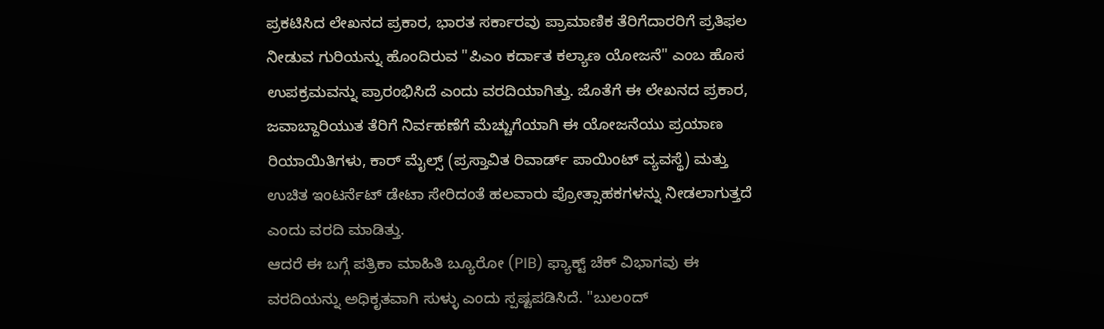ಪ್ರಕಟಿಸಿದ ಲೇಖನದ ಪ್ರಕಾರ, ಭಾರತ ಸರ್ಕಾರವು ಪ್ರಾಮಾಣಿಕ ತೆರಿಗೆದಾರರಿಗೆ ಪ್ರತಿಫಲ ನೀಡುವ ಗುರಿಯನ್ನು ಹೊಂದಿರುವ "ಪಿಎಂ ಕರ್ದಾತ ಕಲ್ಯಾಣ ಯೋಜನೆ" ಎಂಬ ಹೊಸ ಉಪಕ್ರಮವನ್ನು ಪ್ರಾರಂಭಿಸಿದೆ ಎಂದು ವರದಿಯಾಗಿತ್ತು. ಜೊತೆಗೆ ಈ ಲೇಖನದ ಪ್ರಕಾರ, ಜವಾಬ್ದಾರಿಯುತ ತೆರಿಗೆ ನಿರ್ವಹಣೆಗೆ ಮೆಚ್ಚುಗೆಯಾಗಿ ಈ ಯೋಜನೆಯು ಪ್ರಯಾಣ ರಿಯಾಯಿತಿಗಳು, ಕಾರ್ ಮೈಲ್ಸ್ (ಪ್ರಸ್ತಾವಿತ ರಿವಾರ್ಡ್ ಪಾಯಿಂಟ್ ವ್ಯವಸ್ಥೆ) ಮತ್ತು ಉಚಿತ ಇಂಟರ್ನೆಟ್ ಡೇಟಾ ಸೇರಿದಂತೆ ಹಲವಾರು ಪ್ರೋತ್ಸಾಹಕಗಳನ್ನು ನೀಡಲಾಗುತ್ತದೆ ಎಂದು ವರದಿ ಮಾಡಿತ್ತು.
ಆದರೆ ಈ ಬಗ್ಗೆ ಪತ್ರಿಕಾ ಮಾಹಿತಿ ಬ್ಯೂರೋ (PIB) ಫ್ಯಾಕ್ಟ್ ಚೆಕ್ ವಿಭಾಗವು ಈ ವರದಿಯನ್ನು ಅಧಿಕೃತವಾಗಿ ಸುಳ್ಳು ಎಂದು ಸ್ಪಷ್ಟಪಡಿಸಿದೆ. "ಬುಲಂದ್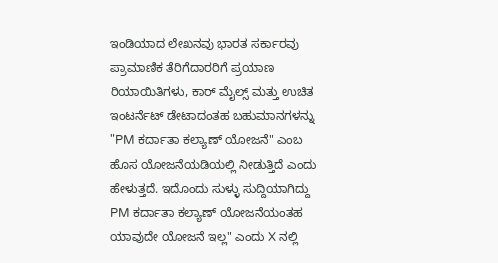ಇಂಡಿಯಾದ ಲೇಖನವು ಭಾರತ ಸರ್ಕಾರವು ಪ್ರಾಮಾಣಿಕ ತೆರಿಗೆದಾರರಿಗೆ ಪ್ರಯಾಣ ರಿಯಾಯಿತಿಗಳು, ಕಾರ್ ಮೈಲ್ಸ್ ಮತ್ತು ಉಚಿತ ಇಂಟರ್ನೆಟ್ ಡೇಟಾದಂತಹ ಬಹುಮಾನಗಳನ್ನು "PM ಕರ್ದಾತಾ ಕಲ್ಯಾಣ್ ಯೋಜನೆ" ಎಂಬ ಹೊಸ ಯೋಜನೆಯಡಿಯಲ್ಲಿ ನೀಡುತ್ತಿದೆ ಎಂದು ಹೇಳುತ್ತದೆ. ಇದೊಂದು ಸುಳ್ಳು ಸುದ್ದಿಯಾಗಿದ್ದು PM ಕರ್ದಾತಾ ಕಲ್ಯಾಣ್ ಯೋಜನೆಯಂತಹ ಯಾವುದೇ ಯೋಜನೆ ಇಲ್ಲ" ಎಂದು X ನಲ್ಲಿ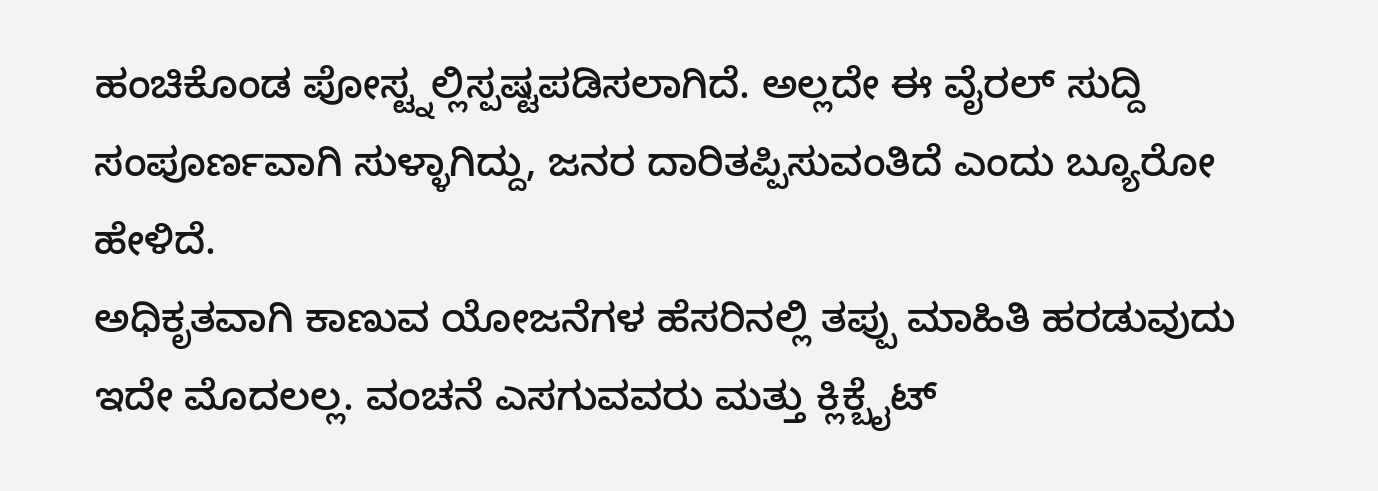ಹಂಚಿಕೊಂಡ ಪೋಸ್ಟ್ನಲ್ಲಿಸ್ಪಷ್ಟಪಡಿಸಲಾಗಿದೆ. ಅಲ್ಲದೇ ಈ ವೈರಲ್ ಸುದ್ದಿ ಸಂಪೂರ್ಣವಾಗಿ ಸುಳ್ಳಾಗಿದ್ದು, ಜನರ ದಾರಿತಪ್ಪಿಸುವಂತಿದೆ ಎಂದು ಬ್ಯೂರೋ ಹೇಳಿದೆ.
ಅಧಿಕೃತವಾಗಿ ಕಾಣುವ ಯೋಜನೆಗಳ ಹೆಸರಿನಲ್ಲಿ ತಪ್ಪು ಮಾಹಿತಿ ಹರಡುವುದು ಇದೇ ಮೊದಲಲ್ಲ. ವಂಚನೆ ಎಸಗುವವರು ಮತ್ತು ಕ್ಲಿಕ್ಬೈಟ್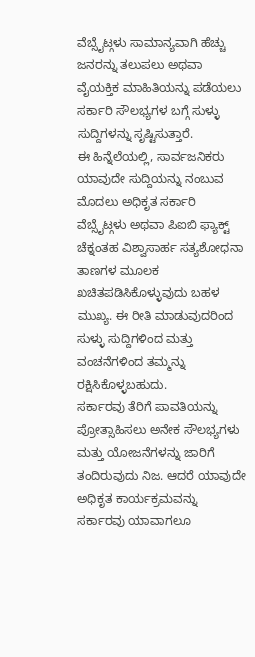ವೆಬ್ಸೈಟ್ಗಳು ಸಾಮಾನ್ಯವಾಗಿ ಹೆಚ್ಚು ಜನರನ್ನು ತಲುಪಲು ಅಥವಾ ವೈಯಕ್ತಿಕ ಮಾಹಿತಿಯನ್ನು ಪಡೆಯಲು ಸರ್ಕಾರಿ ಸೌಲಭ್ಯಗಳ ಬಗ್ಗೆ ಸುಳ್ಳು ಸುದ್ದಿಗಳನ್ನು ಸೃಷ್ಟಿಸುತ್ತಾರೆ.
ಈ ಹಿನ್ನೆಲೆಯಲ್ಲಿ, ಸಾರ್ವಜನಿಕರು ಯಾವುದೇ ಸುದ್ದಿಯನ್ನು ನಂಬುವ ಮೊದಲು ಅಧಿಕೃತ ಸರ್ಕಾರಿ ವೆಬ್ಸೈಟ್ಗಳು ಅಥವಾ ಪಿಐಬಿ ಫ್ಯಾಕ್ಟ್ ಚೆಕ್ನಂತಹ ವಿಶ್ವಾಸಾರ್ಹ ಸತ್ಯಶೋಧನಾ ತಾಣಗಳ ಮೂಲಕ ಖಚಿತಪಡಿಸಿಕೊಳ್ಳುವುದು ಬಹಳ ಮುಖ್ಯ. ಈ ರೀತಿ ಮಾಡುವುದರಿಂದ ಸುಳ್ಳು ಸುದ್ದಿಗಳಿಂದ ಮತ್ತು ವಂಚನೆಗಳಿಂದ ತಮ್ಮನ್ನು ರಕ್ಷಿಸಿಕೊಳ್ಳಬಹುದು.
ಸರ್ಕಾರವು ತೆರಿಗೆ ಪಾವತಿಯನ್ನು ಪ್ರೋತ್ಸಾಹಿಸಲು ಅನೇಕ ಸೌಲಭ್ಯಗಳು ಮತ್ತು ಯೋಜನೆಗಳನ್ನು ಜಾರಿಗೆ ತಂದಿರುವುದು ನಿಜ. ಆದರೆ ಯಾವುದೇ ಅಧಿಕೃತ ಕಾರ್ಯಕ್ರಮವನ್ನು ಸರ್ಕಾರವು ಯಾವಾಗಲೂ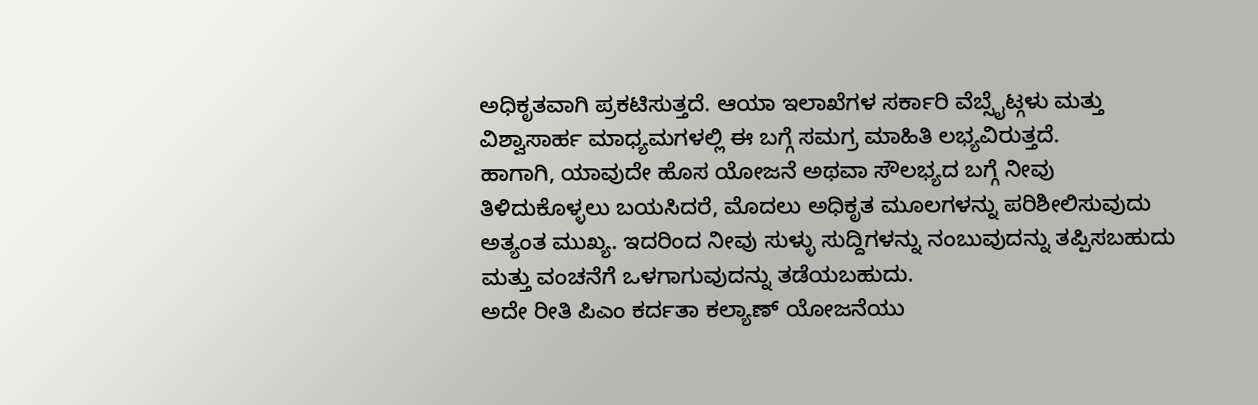ಅಧಿಕೃತವಾಗಿ ಪ್ರಕಟಿಸುತ್ತದೆ. ಆಯಾ ಇಲಾಖೆಗಳ ಸರ್ಕಾರಿ ವೆಬ್ಸೈಟ್ಗಳು ಮತ್ತು ವಿಶ್ವಾಸಾರ್ಹ ಮಾಧ್ಯಮಗಳಲ್ಲಿ ಈ ಬಗ್ಗೆ ಸಮಗ್ರ ಮಾಹಿತಿ ಲಭ್ಯವಿರುತ್ತದೆ.
ಹಾಗಾಗಿ, ಯಾವುದೇ ಹೊಸ ಯೋಜನೆ ಅಥವಾ ಸೌಲಭ್ಯದ ಬಗ್ಗೆ ನೀವು ತಿಳಿದುಕೊಳ್ಳಲು ಬಯಸಿದರೆ, ಮೊದಲು ಅಧಿಕೃತ ಮೂಲಗಳನ್ನು ಪರಿಶೀಲಿಸುವುದು ಅತ್ಯಂತ ಮುಖ್ಯ. ಇದರಿಂದ ನೀವು ಸುಳ್ಳು ಸುದ್ದಿಗಳನ್ನು ನಂಬುವುದನ್ನು ತಪ್ಪಿಸಬಹುದು ಮತ್ತು ವಂಚನೆಗೆ ಒಳಗಾಗುವುದನ್ನು ತಡೆಯಬಹುದು.
ಅದೇ ರೀತಿ ಪಿಎಂ ಕರ್ದತಾ ಕಲ್ಯಾಣ್ ಯೋಜನೆಯು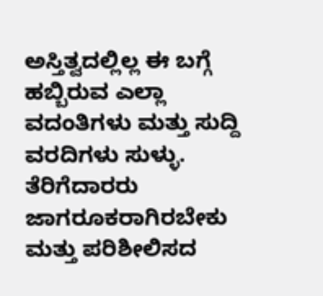ಅಸ್ತಿತ್ವದಲ್ಲಿಲ್ಲ ಈ ಬಗ್ಗೆ ಹಬ್ಬಿರುವ ಎಲ್ಲಾ ವದಂತಿಗಳು ಮತ್ತು ಸುದ್ದಿ ವರದಿಗಳು ಸುಳ್ಳು. ತೆರಿಗೆದಾರರು ಜಾಗರೂಕರಾಗಿರಬೇಕು ಮತ್ತು ಪರಿಶೀಲಿಸದ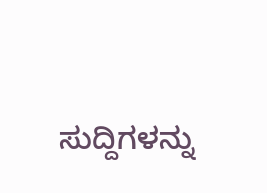ಸುದ್ದಿಗಳನ್ನು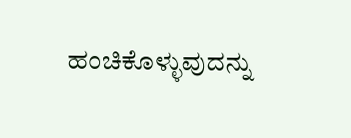ಹಂಚಿಕೊಳ್ಳುವುದನ್ನು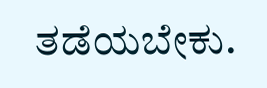ತಡೆಯಬೇಕು.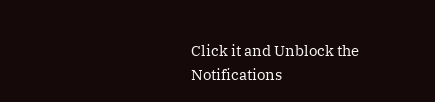Click it and Unblock the Notifications